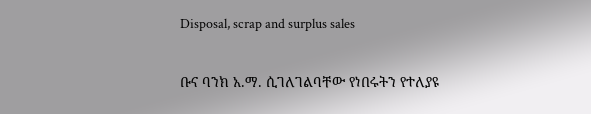Disposal, scrap and surplus sales

ቡና ባንክ አ.ማ. ሲገለገልባቸው የነበሩትን የተለያዩ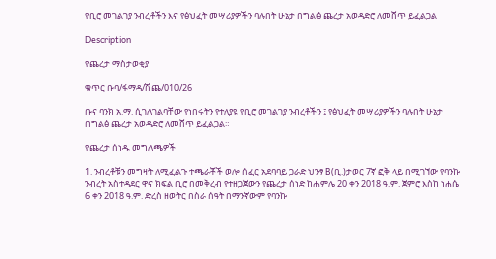የቢሮ መገልገያ ንብረቶችን እና የፅህፈት መሣሪያዎችን ባሉበት ሁኔታ በግልፅ ጨረታ አወዳድሮ ለመሸጥ ይፈልጋል

Description

የጨረታ ማስታወቂያ

ቁጥር ቡባ/ፋማዳ/ሽጨ/010/26

ቡና ባንክ አ.ማ. ሲገለገልባቸው የነበሩትን የተለያዩ የቢሮ መገልገያ ንብረቶችን ፤ የፅህፈት መሣሪያዎችን ባሉበት ሁኔታ በግልፅ ጨረታ አወዳድሮ ለመሸጥ ይፈልጋል።

የጨረታ ሰነዱ መግለጫዎች

1. ንብረቶቹን መግዛት ለሚፈልጉ ተጫራቾች ወሎ ሰፈር አደባባይ ጋራድ ህንፃ B(ቢ.)ታወር 7ኛ ፎቅ ላይ በሚገኘው የባንኩ ንብረት አስተዳደር ዋና ክፍል ቢሮ በመቅረብ የተዘጋጀውን የጨረታ ሰነድ ከሐምሌ 20 ቀን 2018 ዓ.ም. ጀምሮ እስከ ነሐሴ 6 ቀን 2018 ዓ.ም. ድረስ ዘወትር በስራ ሰዓት በማንኛውም የባንኩ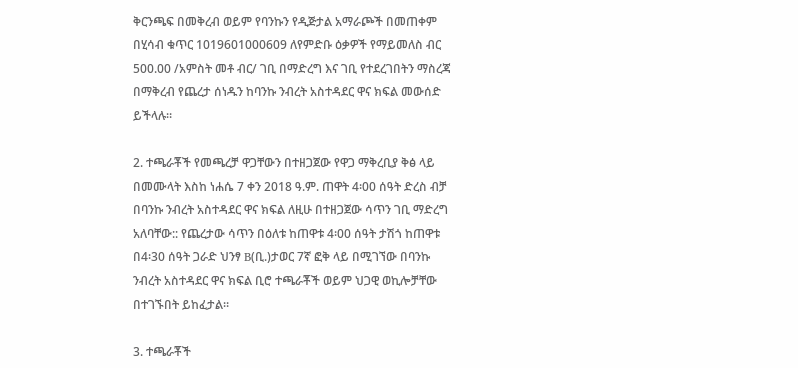ቅርንጫፍ በመቅረብ ወይም የባንኩን የዲጅታል አማራጮች በመጠቀም በሂሳብ ቁጥር 1019601000609 ለየምድቡ ዕቃዎች የማይመለስ ብር 500.00 /አምስት መቶ ብር/ ገቢ በማድረግ እና ገቢ የተደረገበትን ማስረጃ በማቅረብ የጨረታ ሰነዱን ከባንኩ ንብረት አስተዳደር ዋና ክፍል መውሰድ ይችላሉ።

2. ተጫራቾች የመጫረቻ ዋጋቸውን በተዘጋጀው የዋጋ ማቅረቢያ ቅፅ ላይ በመሙላት እስከ ነሐሴ 7 ቀን 2018 ዓ.ም. ጠዋት 4፡00 ሰዓት ድረስ ብቻ በባንኩ ንብረት አስተዳደር ዋና ክፍል ለዚሁ በተዘጋጀው ሳጥን ገቢ ማድረግ አለባቸው:: የጨረታው ሳጥን በዕለቱ ከጠዋቱ 4፡00 ሰዓት ታሽጎ ከጠዋቱ በ4፡30 ሰዓት ጋራድ ህንፃ B(ቢ.)ታወር 7ኛ ፎቅ ላይ በሚገኘው በባንኩ ንብረት አስተዳደር ዋና ክፍል ቢሮ ተጫራቾች ወይም ህጋዊ ወኪሎቻቸው በተገኙበት ይከፈታል።

3. ተጫራቾች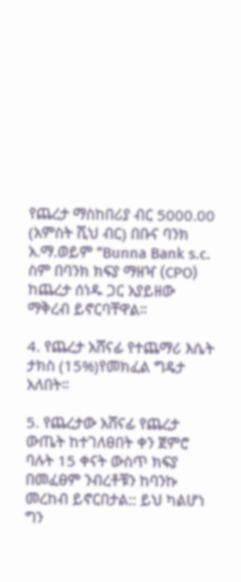የጨረታ ማስከበሪያ ብር 5000.00 (አምስት ሺህ ብር) በቡና ባንክ አ.ማ.ወይም “Bunna Bank s.c. ስም በባንክ ክፍያ ማዘዣ (CPO) ከጨረታ ሰነዱ ጋር አያይዘው ማቅረብ ይኖርባቸዋል።

4. የጨረታ አሸናፊ የተጨማሪ እሴት ታክስ (15%)የመክፈል ግዴታ አለበት።

5. የጨረታው አሸናፊ የጨረታ ውጤት ከተገለፀበት ቀን ጀምሮ ባሉት 15 ቀናት ውስጥ ክፍያ በመፈፀም ንብረቶቹን ከባንኩ መረከብ ይኖርበታል:: ይህ ካልሆነ ግን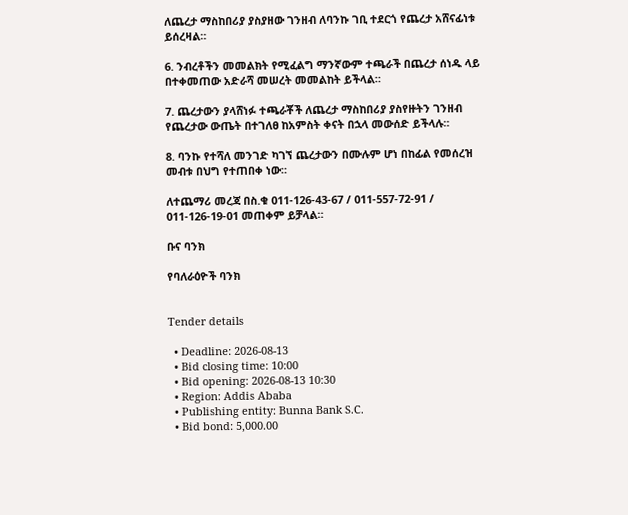ለጨረታ ማስከበሪያ ያስያዘው ገንዘብ ለባንኩ ገቢ ተደርጎ የጨረታ አሸናፊነቱ ይሰረዛል።

6. ንብረቶችን መመልክት የሚፈልግ ማንኛውም ተጫራች በጨረታ ሰነዱ ላይ በተቀመጠው አድራሻ መሠረት መመልከት ይችላል።

7. ጨረታውን ያላሸነፉ ተጫራቾች ለጨረታ ማስከበሪያ ያስየዙትን ገንዘብ የጨረታው ውጤት በተገለፀ ከአምስት ቀናት በኋላ መውሰድ ይችላሉ።

8. ባንኩ የተሻለ መንገድ ካገኘ ጨረታውን በሙሉም ሆነ በከፊል የመሰረዝ መብቱ በህግ የተጠበቀ ነው።

ለተጨማሪ መረጃ በስ.ቁ 011-126-43-67 / 011-557-72-91 / 011-126-19-01 መጠቀም ይቻላል።

ቡና ባንክ

የባለራዕዮች ባንክ


Tender details

  • Deadline: 2026-08-13
  • Bid closing time: 10:00
  • Bid opening: 2026-08-13 10:30
  • Region: Addis Ababa
  • Publishing entity: Bunna Bank S.C.
  • Bid bond: 5,000.00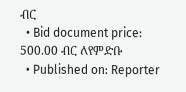ብር
  • Bid document price: 500.00 ብር ለየምድቡ
  • Published on: Reporter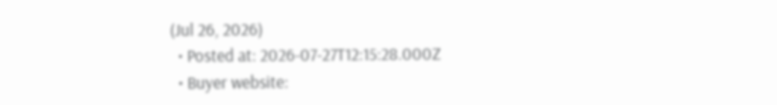(Jul 26, 2026)
  • Posted at: 2026-07-27T12:15:28.000Z
  • Buyer website: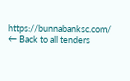https://bunnabanksc.com/
← Back to all tenders